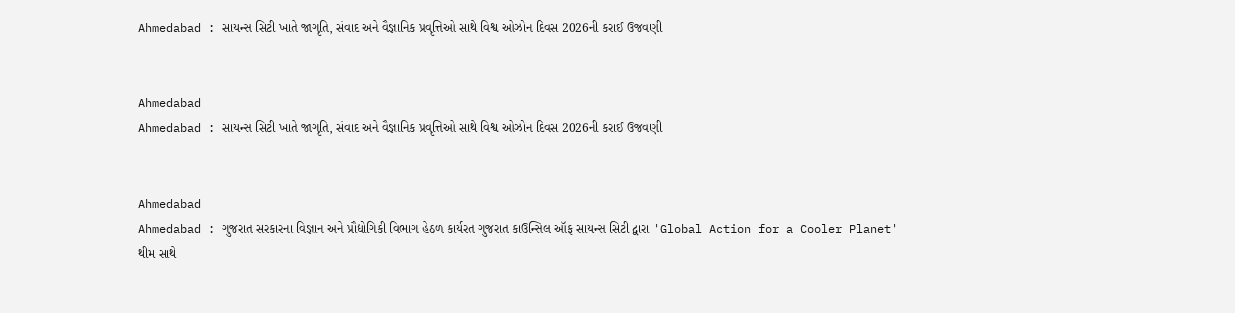Ahmedabad : સાયન્સ સિટી ખાતે જાગૃતિ, સંવાદ અને વૈજ્ઞાનિક પ્રવૃત્તિઓ સાથે વિશ્વ ઓઝોન દિવસ 2026ની કરાઈ ઉજવણી


Ahmedabad
Ahmedabad : સાયન્સ સિટી ખાતે જાગૃતિ, સંવાદ અને વૈજ્ઞાનિક પ્રવૃત્તિઓ સાથે વિશ્વ ઓઝોન દિવસ 2026ની કરાઈ ઉજવણી


Ahmedabad
Ahmedabad : ગુજરાત સરકારના વિજ્ઞાન અને પ્રૌદ્યોગિકી વિભાગ હેઠળ કાર્યરત ગુજરાત કાઉન્સિલ ઑફ સાયન્સ સિટી દ્વારા 'Global Action for a Cooler Planet' થીમ સાથે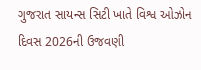ગુજરાત સાયન્સ સિટી ખાતે વિશ્વ ઓઝોન દિવસ 2026ની ઉજવણી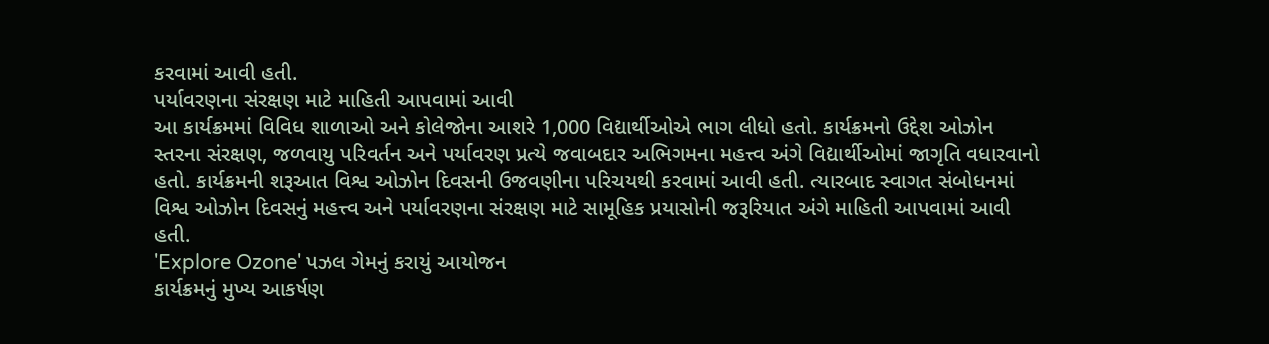કરવામાં આવી હતી.
પર્યાવરણના સંરક્ષણ માટે માહિતી આપવામાં આવી
આ કાર્યક્રમમાં વિવિધ શાળાઓ અને કોલેજોના આશરે 1,000 વિદ્યાર્થીઓએ ભાગ લીધો હતો. કાર્યક્રમનો ઉદ્દેશ ઓઝોન સ્તરના સંરક્ષણ, જળવાયુ પરિવર્તન અને પર્યાવરણ પ્રત્યે જવાબદાર અભિગમના મહત્ત્વ અંગે વિદ્યાર્થીઓમાં જાગૃતિ વધારવાનો હતો. કાર્યક્રમની શરૂઆત વિશ્વ ઓઝોન દિવસની ઉજવણીના પરિચયથી કરવામાં આવી હતી. ત્યારબાદ સ્વાગત સંબોધનમાં વિશ્વ ઓઝોન દિવસનું મહત્ત્વ અને પર્યાવરણના સંરક્ષણ માટે સામૂહિક પ્રયાસોની જરૂરિયાત અંગે માહિતી આપવામાં આવી હતી.
'Explore Ozone' પઝલ ગેમનું કરાયું આયોજન
કાર્યક્રમનું મુખ્ય આકર્ષણ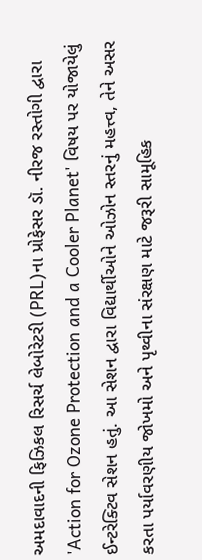અમદાવાદની ફિઝિકલ રિસર્ચ લેબોરેટરી (PRL)ના પ્રોફેસર ડૉ. નીરજ રસ્તોગી દ્વારા 'Action for Ozone Protection and a Cooler Planet' વિષય પર યોજાયેલું ઈન્ટરેક્ટિવ સેશન હતું. આ સેશન દ્વારા વિદ્યાર્થીઓને ઓઝોન સ્તરનું મહત્ત્વ, તેને અસર કરતા પર્યાવરણીય જોખમો અને પૃથ્વીના સંરક્ષણ માટે જરૂરી સામૂહિક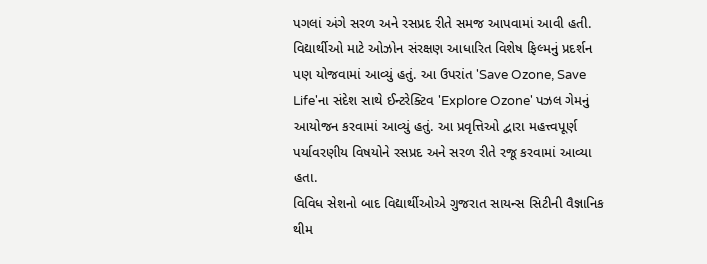પગલાં અંગે સરળ અને રસપ્રદ રીતે સમજ આપવામાં આવી હતી. વિદ્યાર્થીઓ માટે ઓઝોન સંરક્ષણ આધારિત વિશેષ ફિલ્મનું પ્રદર્શન પણ યોજવામાં આવ્યું હતું. આ ઉપરાંત 'Save Ozone, Save Life'ના સંદેશ સાથે ઈન્ટરેક્ટિવ 'Explore Ozone' પઝલ ગેમનું આયોજન કરવામાં આવ્યું હતું. આ પ્રવૃત્તિઓ દ્વારા મહત્ત્વપૂર્ણ પર્યાવરણીય વિષયોને રસપ્રદ અને સરળ રીતે રજૂ કરવામાં આવ્યા હતા.
વિવિધ સેશનો બાદ વિદ્યાર્થીઓએ ગુજરાત સાયન્સ સિટીની વૈજ્ઞાનિક થીમ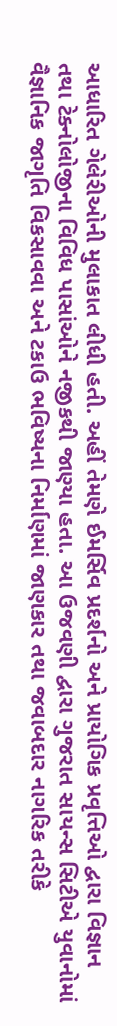આધારિત ગેલેરીઓની મુલાકાત લીધી હતી. અહીં તેમણે ઈમર્સિવ પ્રદર્શનો અને પ્રાયોગિક પ્રવૃત્તિઓ દ્વારા વિજ્ઞાન તથા ટેક્નોલોજીના વિવિધ પાસાંઓને નજીકથી જાણ્યા હતા. આ ઉજવણી દ્વારા ગુજરાત સાયન્સ સિટીએ યુવાનોમાં વૈજ્ઞાનિક જાગૃતિ વિકસાવવા અને ટકાઉ ભવિષ્યના નિર્માણમાં જાણકાર તથા જવાબદાર નાગરિક તરીકે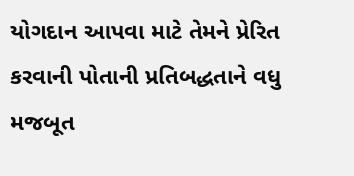યોગદાન આપવા માટે તેમને પ્રેરિત કરવાની પોતાની પ્રતિબદ્ધતાને વધુ મજબૂત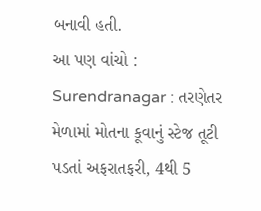બનાવી હતી.
આ પણ વાંચો : Surendranagar : તરણેતર મેળામાં મોતના કૂવાનું સ્ટેજ તૂટી પડતાં અફરાતફરી, 4થી 5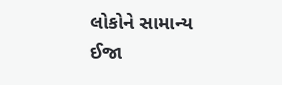લોકોને સામાન્ય ઈજા